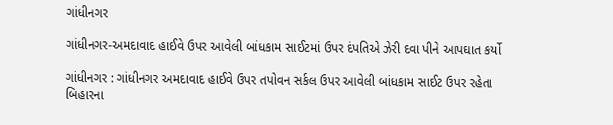ગાંધીનગર

ગાંધીનગર-અમદાવાદ હાઈવે ઉપર આવેલી બાંધકામ સાઈટમાં ઉપર દંપતિએ ઝેરી દવા પીને આપઘાત કર્યો

ગાંધીનગર : ગાંધીનગર અમદાવાદ હાઈવે ઉપર તપોવન સર્કલ ઉપર આવેલી બાંધકામ સાઈટ ઉપર રહેતા બિહારના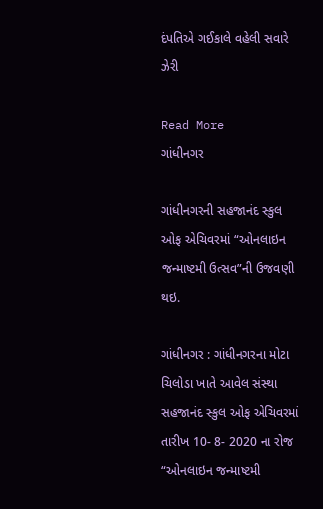દંપતિએ ગઈકાલે વહેલી સવારે ઝેરી

Read More
ગાંધીનગર

ગાંધીનગરની સહજાનંદ સ્કુલ ઓફ એચિવરમાં “ઓનલાઇન જન્માષ્ટમી ઉત્સવ”ની ઉજવણી થઇ.

ગાંધીનગર : ગાંધીનગરના મોટા ચિલોડા ખાતે આવેલ સંસ્થા સહજાનંદ સ્કુલ ઓફ એચિવરમાં તારીખ 10- 8- 2020 ના રોજ “ઓનલાઇન જન્માષ્ટમી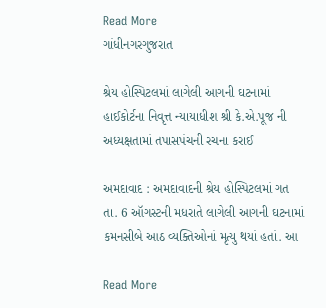Read More
ગાંધીનગરગુજરાત

શ્રેય હોસ્પિટલમાં લાગેલી આગની ઘટનામાં હાઈકોર્ટના નિવૃત્ત ન્યાયાધીશ શ્રી કે.એ.પૂજ ની અધ્યક્ષતામાં તપાસપંચની રચના કરાઈ

અમદાવાદ : અમદાવાદની શ્રેય હોસ્પિટલમાં ગત તા. 6 ઑગસ્ટની મધરાતે લાગેલી આગની ઘટનામાં કમનસીબે આઠ વ્યક્તિઓનાં મૃત્યુ થયાં હતાં. આ

Read More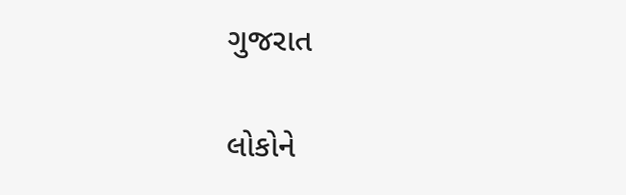ગુજરાત

લોકોને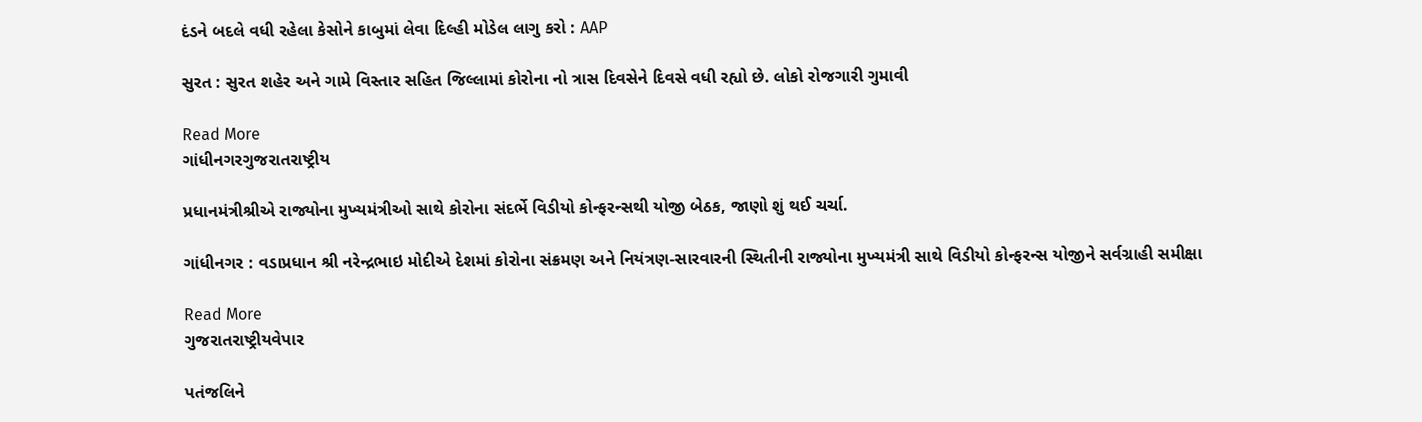દંડને બદલે વધી રહેલા કેસોને કાબુમાં લેવા દિલ્હી મોડેલ લાગુ કરો : AAP

સુરત : સુરત શહેર અને ગામે વિસ્તાર સહિત જિલ્લામાં કોરોના નો ત્રાસ દિવસેને દિવસે વધી રહ્યો છે. લોકો રોજગારી ગુમાવી

Read More
ગાંધીનગરગુજરાતરાષ્ટ્રીય

પ્રધાનમંત્રીશ્રીએ રાજ્યોના મુખ્યમંત્રીઓ સાથે કોરોના સંદર્ભે વિડીયો કોન્ફરન્સથી યોજી બેઠક, જાણો શું થઈ ચર્ચા.

ગાંધીનગર : વડાપ્રધાન શ્રી નરેન્દ્રભાઇ મોદીએ દેશમાં કોરોના સંક્રમણ અને નિયંત્રણ-સારવારની સ્થિતીની રાજ્યોના મુખ્યમંત્રી સાથે વિડીયો કોન્ફરન્સ યોજીને સર્વગ્રાહી સમીક્ષા

Read More
ગુજરાતરાષ્ટ્રીયવેપાર

પતંજલિને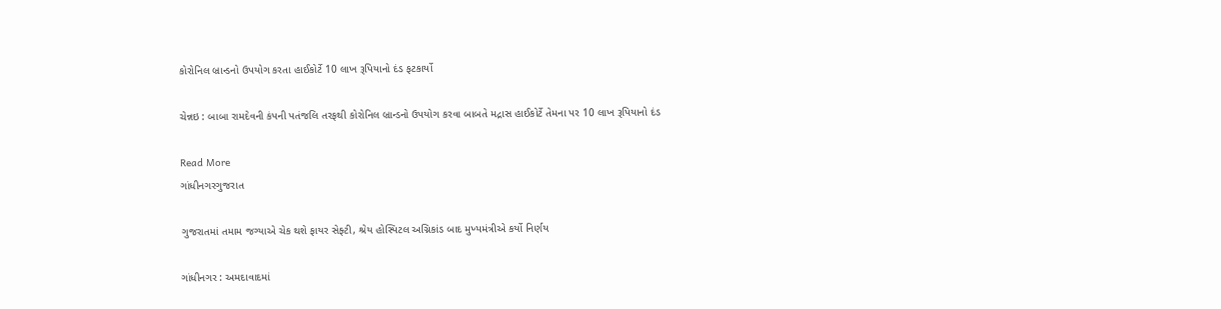કોરોનિલ બ્રાન્ડનો ઉપયોગ કરતા હાઈકોર્ટે 10 લાખ રૂપિયાનો દંડ ફટકાર્યો

ચેન્નઇ : બાબા રામદેવની કંપની પતંજલિ તરફથી કોરોનિલ બ્રાન્ડનો ઉપયોગ કરવા બાબતે મદ્રાસ હાઈકોર્ટે તેમના પર 10 લાખ રૂપિયાનો દંડ

Read More
ગાંધીનગરગુજરાત

ગુજરાતમાં તમામ જગ્યાએ ચેક થશે ફાયર સેફ્ટી, શ્રેય હોસ્પિટલ અગ્નિકાંડ બાદ મુખ્યમંત્રીએ કર્યો નિર્ણય

ગાંધીનગર : અમદાવાદમાં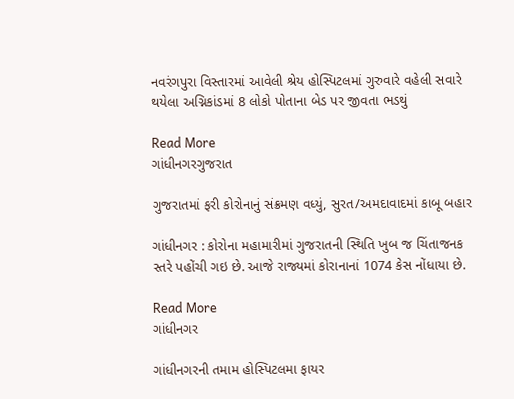નવરંગપુરા વિસ્તારમાં આવેલી શ્રેય હોસ્પિટલમાં ગુરુવારે વહેલી સવારે થયેલા અગ્નિકાંડમાં 8 લોકો પોતાના બેડ પર જીવતા ભડથું

Read More
ગાંધીનગરગુજરાત

ગુજરાતમાં ફરી કોરોનાનું સંક્રમણ વધ્યું, સુરત/અમદાવાદમાં કાબૂ બહાર

ગાંધીનગર : કોરોના મહામારીમાં ગુજરાતની સ્થિતિ ખુબ જ ચિંતાજનક સ્તરે પહોંચી ગઇ છે. આજે રાજ્યમાં કોરાનાનાં 1074 કેસ નોંધાયા છે.

Read More
ગાંધીનગર

ગાંધીનગરની તમામ હોસ્પિટલમા ફાયર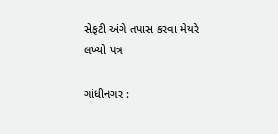સેફટી અંગે તપાસ કરવા મેયરે લખ્યો પત્ર

ગાંધીનગર :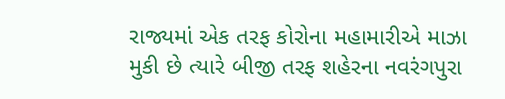રાજ્યમાં એક તરફ કોરોના મહામારીએ માઝા મુકી છે ત્યારે બીજી તરફ શહેરના નવરંગપુરા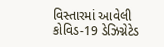વિસ્તારમાં આવેલી કોવિડ-19 ડેઝિગ્નેટેડ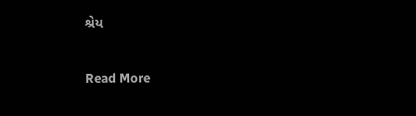શ્રેય

Read More